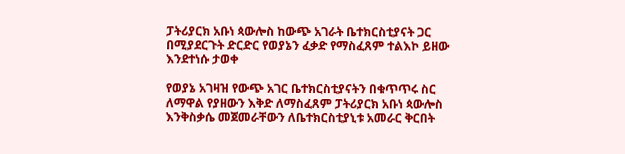ፓትሪያርክ አቡነ ጳውሎስ ከውጭ አገራት ቤተክርስቲያናት ጋር በሚያደርጉት ድርድር የወያኔን ፈቃድ የማስፈጸም ተልእኮ ይዘው እንደተነሱ ታወቀ

የወያኔ አገዛዝ የውጭ አገር ቤተክርስቲያናትን በቁጥጥሩ ስር ለማዋል የያዘውን እቅድ ለማስፈጸም ፓትሪያርክ አቡነ ጳውሎስ እንቅስቃሴ መጀመራቸውን ለቤተክርስቲያኒቱ አመራር ቅርበት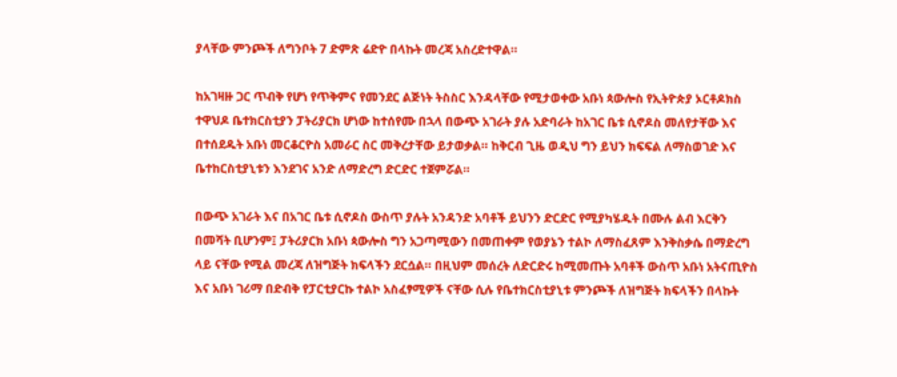ያላቸው ምንጮች ለግንቦት 7 ድምጽ ሬድዮ በላኩት መረጃ አስረድተዋል።

ከአገዛዙ ጋር ጥብቅ የሆነ የጥቅምና የመንደር ልጅነት ትስስር እንዳላቸው የሚታወቀው አቡነ ጳውሎስ የኢትዮጵያ ኦርቶዶክስ ተዋህዶ ቤተክርስቲያን ፓትሪያርክ ሆነው ከተሰየሙ በኋላ በውጭ አገራት ያሉ አድባራት ከአገር ቤቱ ሲኖዶስ መለየታቸው እና በተሰደዱት አቡነ መርቆርዮስ አመራር ስር መቅረታቸው ይታወቃል። ከቅርብ ጊዜ ወዲህ ግን ይህን ክፍፍል ለማስወገድ እና ቤተከርስቲያኒቱን እንደገና አንድ ለማድረግ ድርድር ተጀምሯል።

በውጭ አገራት እና በአገር ቤቱ ሲኖዶስ ውስጥ ያሉት አንዳንድ አባቶች ይህንን ድርድር የሚያካሄዱት በሙሉ ልብ እርቅን በመሻት ቢሆንም፤ ፓትሪያርክ አቡነ ጳውሎስ ግን አጋጣሚውን በመጠቀም የወያኔን ተልኮ ለማስፈጸም እንቅስቃሴ በማድረግ ላይ ናቸው የሚል መረጃ ለዝግጅት ክፍላችን ደርሷል። በዚህም መሰረት ለድርድሩ ከሚመጡት አባቶች ውስጥ አቡነ አትናጢዮስ እና አቡነ ገሪማ በድብቅ የፓርቲያርኩ ተልኮ አስፈፃሚዎች ናቸው ሲሉ የቤተክርስቲያኒቱ ምንጮች ለዝግጅት ክፍላችን በላኩት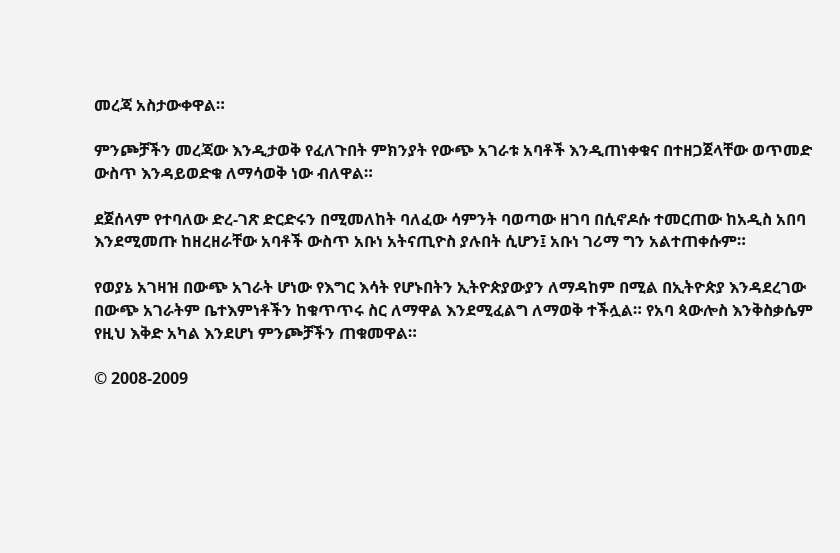መረጃ አስታውቀዋል።

ምንጮቻችን መረጃው እንዲታወቅ የፈለጉበት ምክንያት የውጭ አገራቱ አባቶች እንዲጠነቀቁና በተዘጋጀላቸው ወጥመድ ውስጥ እንዳይወድቁ ለማሳወቅ ነው ብለዋል።

ደጀሰላም የተባለው ድረ-ገጽ ድርድሩን በሚመለከት ባለፈው ሳምንት ባወጣው ዘገባ በሲኖዶሱ ተመርጠው ከአዲስ አበባ እንደሚመጡ ከዘረዘራቸው አባቶች ውስጥ አቡነ አትናጢዮስ ያሉበት ሲሆን፤ አቡነ ገሪማ ግን አልተጠቀሱም።

የወያኔ አገዛዝ በውጭ አገራት ሆነው የእግር እሳት የሆኑበትን ኢትዮጵያውያን ለማዳከም በሚል በኢትዮጵያ እንዳደረገው በውጭ አገራትም ቤተእምነቶችን ከቁጥጥሩ ስር ለማዋል እንደሚፈልግ ለማወቅ ተችሏል። የአባ ጳውሎስ እንቅስቃሴም የዚህ እቅድ አካል እንደሆነ ምንጮቻችን ጠቁመዋል።

© 2008-2009